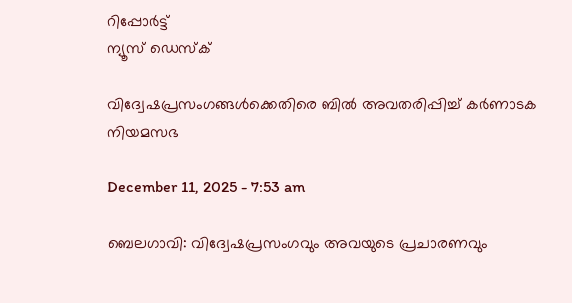റിപ്പോര്‍ട്ട്
ന്യൂസ് ഡെസ്ക്

വിദ്വേഷപ്രസംഗങ്ങൾക്കെതിരെ ബിൽ അവതരിപ്പിച്ച് കർണാടക നിയമസഭ

December 11, 2025 - 7:53 am

ബെലഗാവി: വിദ്വേഷപ്രസംഗവും അവയുടെ പ്രചാരണവും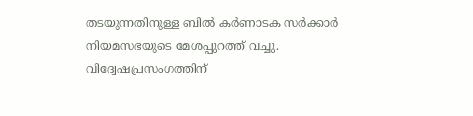തടയുന്നതിനുള്ള ബിൽ കർണാടക സർക്കാർ നിയമസഭയുടെ മേശപ്പുറത്ത് വച്ചു. വിദ്വേഷപ്രസംഗത്തിന്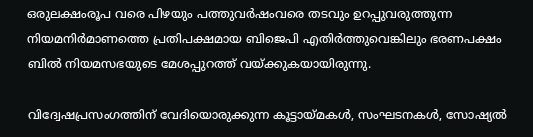ഒരുലക്ഷംരൂപ വരെ പിഴയും പത്തുവർഷംവരെ തടവും ഉറപ്പുവരുത്തുന്ന നിയമനിർമാണത്തെ പ്രതിപക്ഷമായ ബിജെപി എതിർത്തുവെങ്കിലും ഭരണപക്ഷം ബിൽ നിയമസഭയുടെ മേശപ്പുറത്ത് വയ്ക്കുകയായിരുന്നു.

വിദ്വേഷപ്രസംഗത്തിന് വേദിയൊരുക്കുന്ന കൂട്ടായ്മകള്‍, സംഘടനകള്‍, സോഷ്യല്‍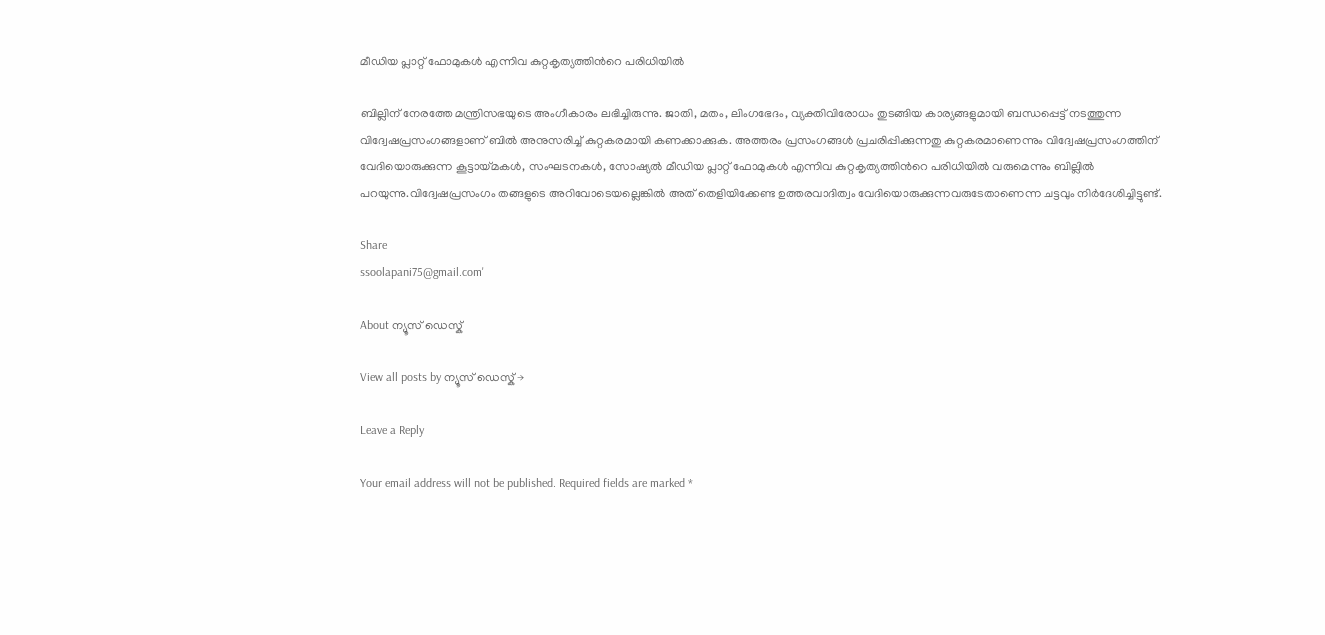മീഡിയ പ്ലാറ്റ് ഫോമുകള്‍ എന്നിവ കുറ്റകൃത്യത്തിന്‍റെ പരിധിയില്‍

ബില്ലിന് നേരത്തേ മന്ത്രിസഭയുടെ അംഗീകാരം ലഭിച്ചിരുന്നു. ജാതി, മതം, ലിംഗഭേദം, വ്യക്തിവിരോധം തുടങ്ങിയ കാര്യങ്ങളുമായി ബന്ധപ്പെട്ട് നടത്തുന്ന വിദ്വേഷപ്രസംഗങ്ങളാണ് ബിൽ അനുസരിച്ച് കുറ്റകരമായി കണക്കാക്കുക. അത്തരം പ്രസംഗങ്ങള്‍ പ്രചരിപ്പിക്കുന്നതു കുറ്റകരമാണെന്നും വിദ്വേഷപ്രസംഗത്തിന് വേദിയൊരുക്കുന്ന കൂട്ടായ്മകള്‍, സംഘടനകള്‍, സോഷ്യല്‍ മീഡിയ പ്ലാറ്റ് ഫോമുകള്‍ എന്നിവ കുറ്റകൃത്യത്തിന്‍റെ പരിധിയില്‍ വരുമെന്നും ബില്ലിൽ പറയുന്നു.വിദ്വേഷപ്രസംഗം തങ്ങളുടെ അറിവോടെയല്ലെങ്കില്‍ അത് തെളിയിക്കേണ്ട ഉത്തരവാദിത്വം വേദിയൊരുക്കുന്നവരുടേതാണെന്ന ചട്ടവും നിർദേശിച്ചിട്ടുണ്ട്.

Share
ssoolapani75@gmail.com'

About ന്യൂസ് ഡെസ്ക്

View all posts by ന്യൂസ് ഡെസ്ക് →

Leave a Reply

Your email address will not be published. Required fields are marked *